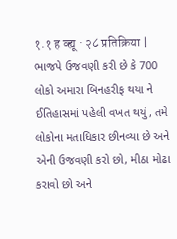१.१ ह व्ह्यू · २८ प्रतिक्रिया | ભાજપે ઉજવણી કરી છે કે 700 લોકો અમારા બિનહરીફ થયા ને ઈતિહાસમાં પહેલી વખત થયું, તમે લોકોના મતાધિકાર છીનવ્યા છે અને એની ઉજવણી કરો છો, મીઠા મોઢા કરાવો છો અને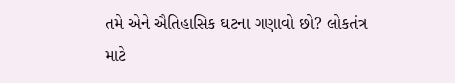તમે એને ઐતિહાસિક ઘટના ગણાવો છો? લોકતંત્ર માટે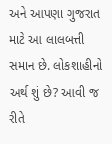અને આપણા ગુજરાત માટે આ લાલબત્તી સમાન છે. લોકશાહીનો અર્થ શું છે? આવી જ રીતે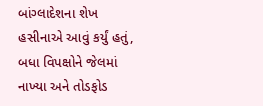બાંગ્લાદેશના શેખ હસીનાએ આવું કર્યું હતું, બધા વિપક્ષોને જેલમાં નાખ્યા અને તોડફોડ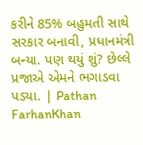કરીને 85% બહુમતી સાથે સરકાર બનાવી, પ્રધાનમંત્રી બન્યા. પણ થયું શું? છેલ્લે પ્રજાએ એમને ભગાડવા પડ્યા. | Pathan FarhanKhan